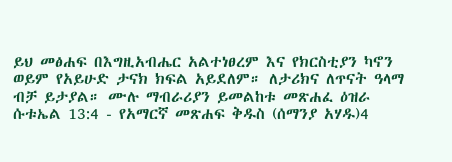ይህ መፅሐፍ በእግዚአብሔር አልተነፀረም እና የክርስቲያን ካኖን ወይም የአይሁድ ታናክ ክፍል አይደለም። ለታሪክና ለጥናት ዓላማ ብቻ ይታያል። ሙሉ ማብራሪያን ይመልከቱ መጽሐፈ ዕዝራ ሱቱኤል 13:4 - የአማርኛ መጽሐፍ ቅዱስ (ሰማንያ አሃዱ)4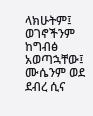ላክሁትም፤ ወገኖችንም ከግብፅ አወጣኋቸው፤ ሙሴንም ወደ ደብረ ሲና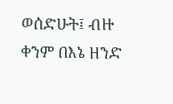ወሰድሁት፤ ብዙ ቀንም በእኔ ዘንድ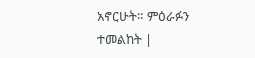አኖርሁት። ምዕራፉን ተመልከት |